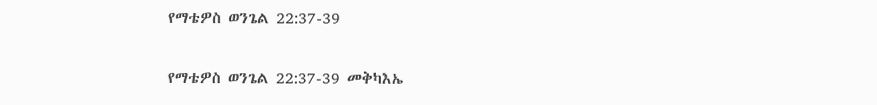የማቴዎስ ወንጌል 22:37-39

የማቴዎስ ወንጌል 22:37-39 መቅካእኤ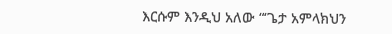እርሱም እንዲህ አለው “‘ጌታ አምላክህን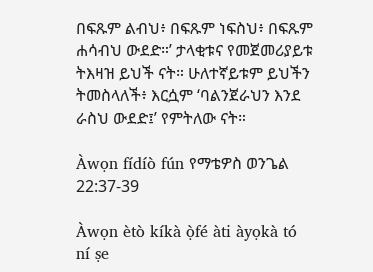በፍጹም ልብህ፥ በፍጹም ነፍስህ፥ በፍጹም ሐሳብህ ውደድ።’ ታላቂቱና የመጀመሪያይቱ ትእዛዝ ይህች ናት። ሁለተኛይቱም ይህችን ትመስላለች፥ እርሷም ‘ባልንጀራህን እንደ ራስህ ውደድ፤’ የምትለው ናት።

Àwọn fídíò fún የማቴዎስ ወንጌል 22:37-39

Àwọn ètò kíkà ọ̀fé àti àyọkà tó ní ṣe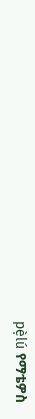pẹ̀lú የማቴዎስ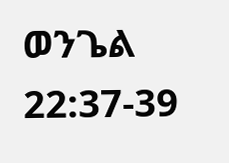ወንጌል 22:37-39